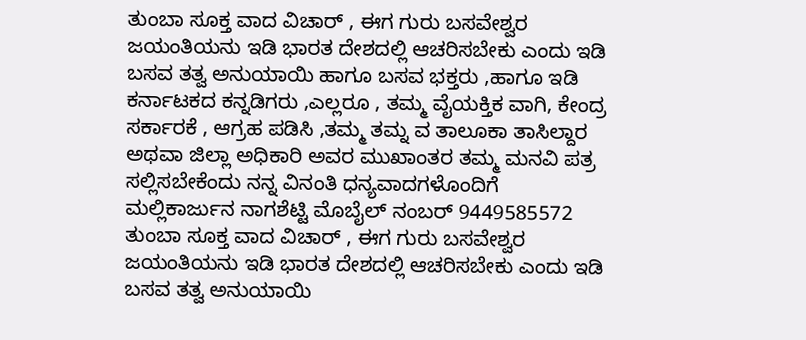ತುಂಬಾ ಸೂಕ್ತ ವಾದ ವಿಚಾರ್ , ಈಗ ಗುರು ಬಸವೇಶ್ವರ ಜಯಂತಿಯನು ಇಡಿ ಭಾರತ ದೇಶದಲ್ಲಿ ಆಚರಿಸಬೇಕು ಎಂದು ಇಡಿ ಬಸವ ತತ್ವ ಅನುಯಾಯಿ ಹಾಗೂ ಬಸವ ಭಕ್ತರು ,ಹಾಗೂ ಇಡಿ ಕರ್ನಾಟಕದ ಕನ್ನಡಿಗರು ,ಎಲ್ಲರೂ , ತಮ್ಮ ವೈಯಕ್ತಿಕ ವಾಗಿ, ಕೇಂದ್ರ ಸರ್ಕಾರಕೆ , ಆಗ್ರಹ ಪಡಿಸಿ ,ತಮ್ಮ ತಮ್ನ ವ ತಾಲೂಕಾ ತಾಸಿಲ್ದಾರ ಅಥವಾ ಜಿಲ್ಲಾ ಅಧಿಕಾರಿ ಅವರ ಮುಖಾಂತರ ತಮ್ಮ ಮನವಿ ಪತ್ರ ಸಲ್ಲಿಸಬೇಕೆಂದು ನನ್ನ ವಿನಂತಿ ಧನ್ಯವಾದಗಳೊಂದಿಗೆ ಮಲ್ಲಿಕಾರ್ಜುನ ನಾಗಶೆಟ್ಟಿ ಮೊಬೈಲ್ ನಂಬರ್ 9449585572
ತುಂಬಾ ಸೂಕ್ತ ವಾದ ವಿಚಾರ್ , ಈಗ ಗುರು ಬಸವೇಶ್ವರ ಜಯಂತಿಯನು ಇಡಿ ಭಾರತ ದೇಶದಲ್ಲಿ ಆಚರಿಸಬೇಕು ಎಂದು ಇಡಿ ಬಸವ ತತ್ವ ಅನುಯಾಯಿ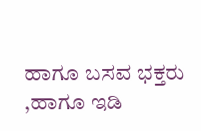ಹಾಗೂ ಬಸವ ಭಕ್ತರು ,ಹಾಗೂ ಇಡಿ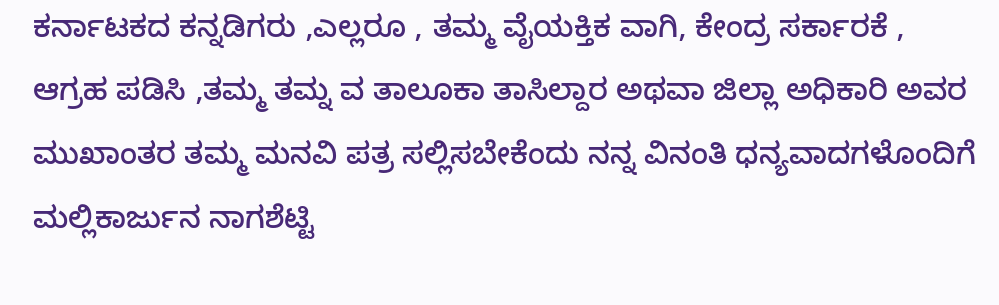ಕರ್ನಾಟಕದ ಕನ್ನಡಿಗರು ,ಎಲ್ಲರೂ , ತಮ್ಮ ವೈಯಕ್ತಿಕ ವಾಗಿ, ಕೇಂದ್ರ ಸರ್ಕಾರಕೆ , ಆಗ್ರಹ ಪಡಿಸಿ ,ತಮ್ಮ ತಮ್ನ ವ ತಾಲೂಕಾ ತಾಸಿಲ್ದಾರ ಅಥವಾ ಜಿಲ್ಲಾ ಅಧಿಕಾರಿ ಅವರ ಮುಖಾಂತರ ತಮ್ಮ ಮನವಿ ಪತ್ರ ಸಲ್ಲಿಸಬೇಕೆಂದು ನನ್ನ ವಿನಂತಿ ಧನ್ಯವಾದಗಳೊಂದಿಗೆ ಮಲ್ಲಿಕಾರ್ಜುನ ನಾಗಶೆಟ್ಟಿ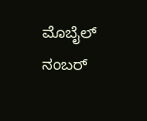ಮೊಬೈಲ್ ನಂಬರ್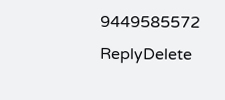9449585572
ReplyDelete